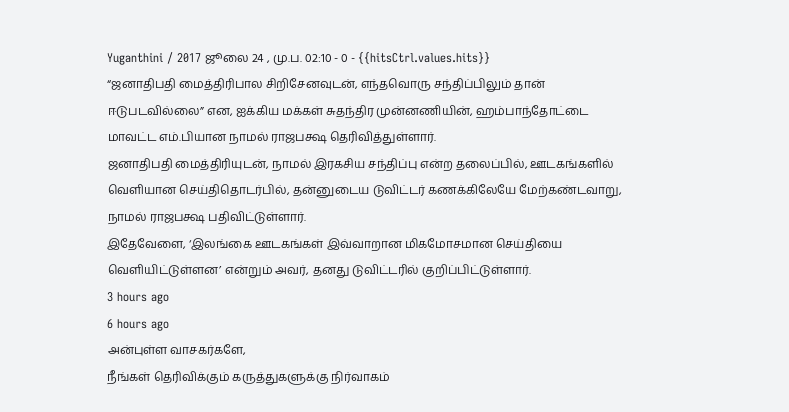Yuganthini / 2017 ஜூலை 24 , மு.ப. 02:10 - 0 - {{hitsCtrl.values.hits}}
“ஜனாதிபதி மைத்திரிபால சிறிசேனவுடன், எந்தவொரு சந்திப்பிலும் தான் ஈடுபடவில்லை” என, ஐக்கிய மக்கள் சுதந்திர முன்னணியின், ஹம்பாந்தோட்டை மாவட்ட எம்.பியான நாமல் ராஜபக்ஷ தெரிவித்துள்ளார்.
ஜனாதிபதி மைத்திரியுடன், நாமல் இரகசிய சந்திப்பு என்ற தலைப்பில், ஊடகங்களில் வெளியான செய்திதொடர்பில், தன்னுடைய டுவிட்டர் கணக்கிலேயே மேற்கண்டவாறு, நாமல் ராஜபக்ஷ பதிவிட்டுள்ளார்.
இதேவேளை, ‘இலங்கை ஊடகங்கள் இவ்வாறான மிகமோசமான செய்தியை வெளியிட்டுள்ளன’ என்றும் அவர், தனது டுவிட்டரில் குறிப்பிட்டுள்ளார்.
3 hours ago
6 hours ago
அன்புள்ள வாசகர்களே,
நீங்கள் தெரிவிக்கும் கருத்துகளுக்கு நிர்வாகம்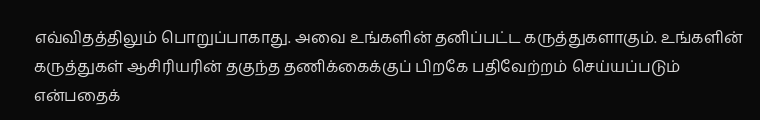எவ்விதத்திலும் பொறுப்பாகாது. அவை உங்களின் தனிப்பட்ட கருத்துகளாகும். உங்களின் கருத்துகள் ஆசிரியரின் தகுந்த தணிக்கைக்குப் பிறகே பதிவேற்றம் செய்யப்படும் என்பதைக்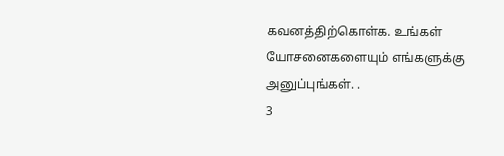கவனத்திற்கொள்க. உங்கள் யோசனைகளையும் எங்களுக்கு அனுப்புங்கள். .
3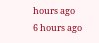hours ago
6 hours ago